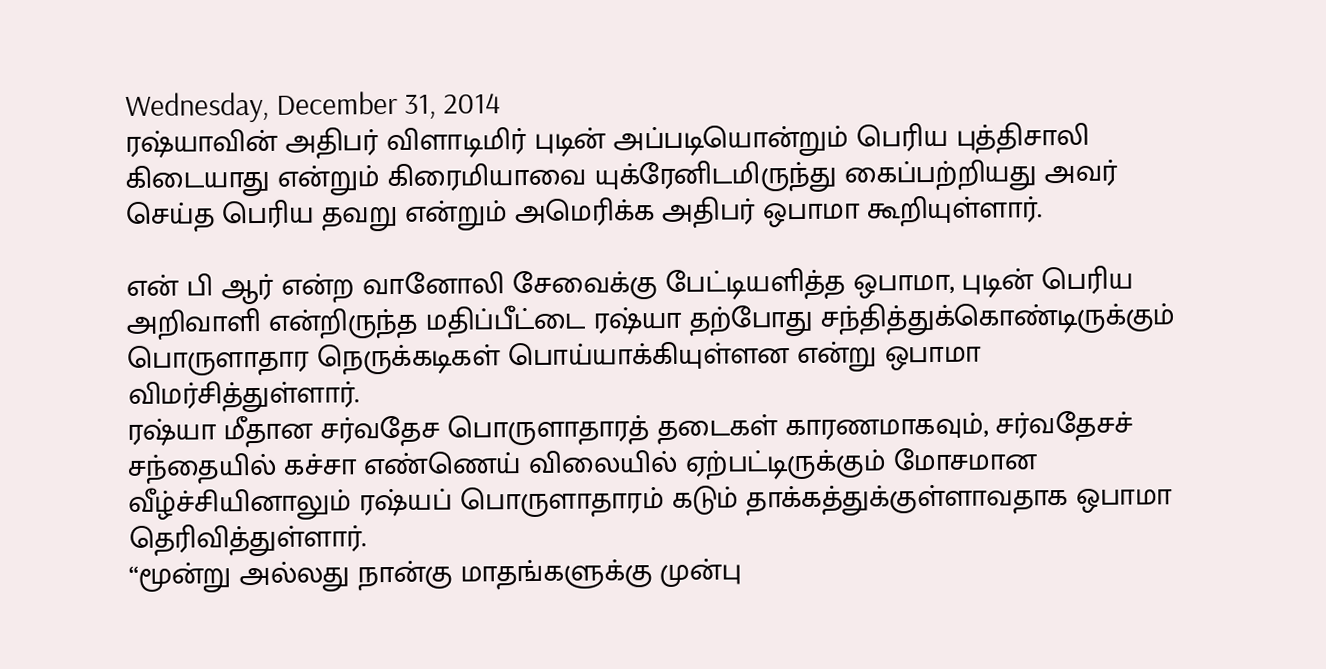Wednesday, December 31, 2014
ரஷ்யாவின் அதிபர் விளாடிமிர் புடின் அப்படியொன்றும் பெரிய புத்திசாலி கிடையாது என்றும் கிரைமியாவை யுக்ரேனிடமிருந்து கைப்பற்றியது அவர் செய்த பெரிய தவறு என்றும் அமெரிக்க அதிபர் ஒபாமா கூறியுள்ளார்.

என் பி ஆர் என்ற வானோலி சேவைக்கு பேட்டியளித்த ஒபாமா, புடின் பெரிய அறிவாளி என்றிருந்த மதிப்பீட்டை ரஷ்யா தற்போது சந்தித்துக்கொண்டிருக்கும் பொருளாதார நெருக்கடிகள் பொய்யாக்கியுள்ளன என்று ஒபாமா விமர்சித்துள்ளார்.
ரஷ்யா மீதான சர்வதேச பொருளாதாரத் தடைகள் காரணமாகவும், சர்வதேசச் சந்தையில் கச்சா எண்ணெய் விலையில் ஏற்பட்டிருக்கும் மோசமான வீழ்ச்சியினாலும் ரஷ்யப் பொருளாதாரம் கடும் தாக்கத்துக்குள்ளாவதாக ஒபாமா தெரிவித்துள்ளார்.
“மூன்று அல்லது நான்கு மாதங்களுக்கு முன்பு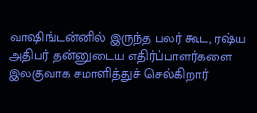வாஷிங்டன்னில் இருந்த பலர் கூட, ரஷ்ய அதிபர் தன்னுடைய எதிர்ப்பாளர்களை இலகுவாக சமாளித்துச் செல்கிறார்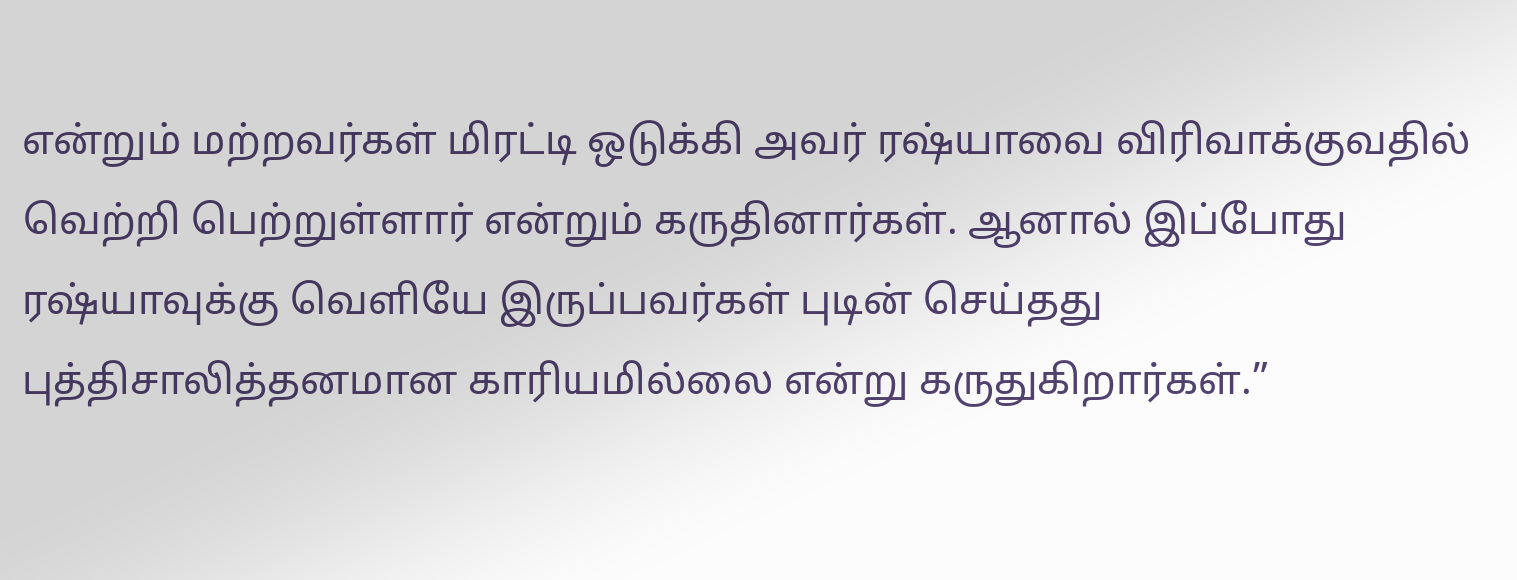என்றும் மற்றவர்கள் மிரட்டி ஒடுக்கி அவர் ரஷ்யாவை விரிவாக்குவதில் வெற்றி பெற்றுள்ளார் என்றும் கருதினார்கள். ஆனால் இப்போது ரஷ்யாவுக்கு வெளியே இருப்பவர்கள் புடின் செய்தது புத்திசாலித்தனமான காரியமில்லை என்று கருதுகிறார்கள்.”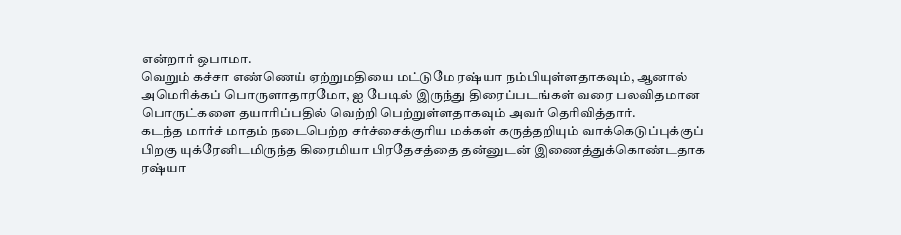என்றார் ஒபாமா.
வெறும் கச்சா எண்ணெய் ஏற்றுமதியை மட்டுமே ரஷ்யா நம்பியுள்ளதாகவும், ஆனால் அமெரிக்கப் பொருளாதாரமோ, ஐ பேடில் இருந்து திரைப்படங்கள் வரை பலவிதமான பொருட்களை தயாரிப்பதில் வெற்றி பெற்றுள்ளதாகவும் அவர் தெரிவித்தார்.
கடந்த மார்ச் மாதம் நடைபெற்ற சர்ச்சைக்குரிய மக்கள் கருத்தறியும் வாக்கெடுப்புக்குப் பிறகு யுக்ரேனிடமிருந்த கிரைமியா பிரதேசத்தை தன்னுடன் இணைத்துக்கொண்டதாக ரஷ்யா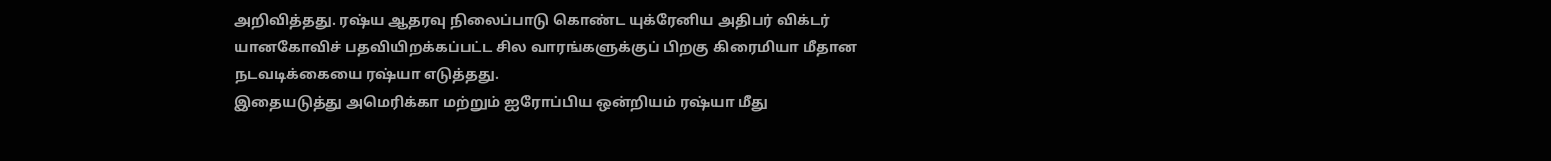அறிவித்தது. ரஷ்ய ஆதரவு நிலைப்பாடு கொண்ட யுக்ரேனிய அதிபர் விக்டர் யானகோவிச் பதவியிறக்கப்பட்ட சில வாரங்களுக்குப் பிறகு கிரைமியா மீதான நடவடிக்கையை ரஷ்யா எடுத்தது.
இதையடுத்து அமெரிக்கா மற்றும் ஐரோப்பிய ஒன்றியம் ரஷ்யா மீது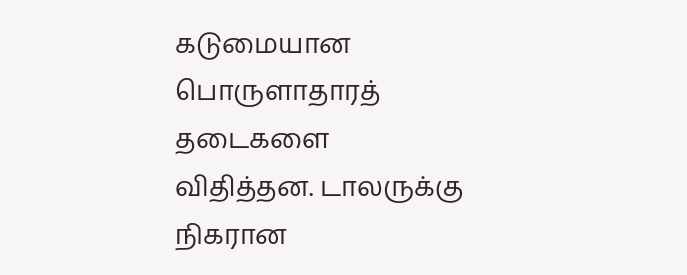கடுமையான பொருளாதாரத் தடைகளை விதித்தன. டாலருக்கு நிகரான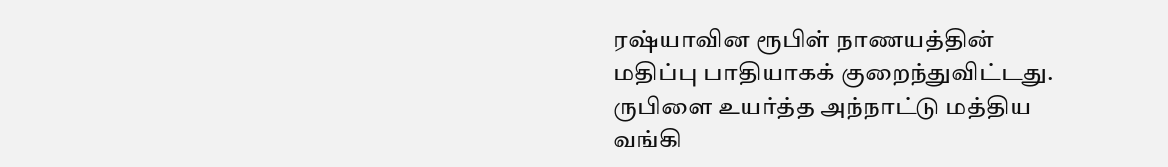ரஷ்யாவின ரூபிள் நாணயத்தின் மதிப்பு பாதியாகக் குறைந்துவிட்டது. ருபிளை உயர்த்த அந்நாட்டு மத்திய வங்கி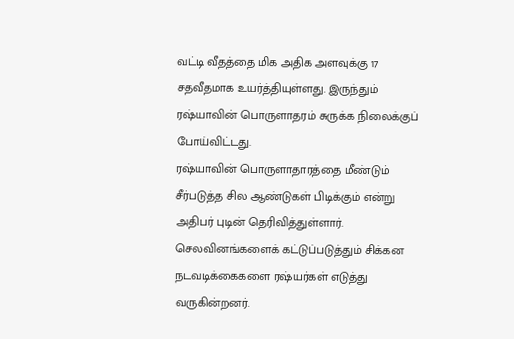வட்டி வீதத்தை மிக அதிக அளவுக்கு 17 சதவீதமாக உயர்த்தியுள்ளது. இருந்தும் ரஷ்யாவின் பொருளாதரம் சுருக்க நிலைக்குப் போய்விட்டது.
ரஷ்யாவின் பொருளாதாரத்தை மீண்டும் சீர்படுத்த சில ஆண்டுகள் பிடிக்கும் என்று அதிபர் புடின் தெரிவித்துள்ளார். செலவினங்களைக் கட்டுப்படுத்தும் சிக்கன நடவடிக்கைகளை ரஷ்யர்கள் எடுத்து வருகின்றனர்.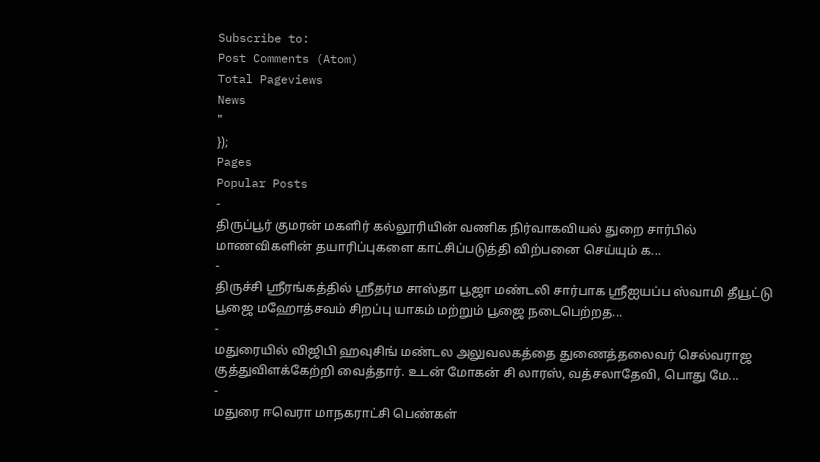Subscribe to:
Post Comments (Atom)
Total Pageviews
News
"
});
Pages
Popular Posts
-
திருப்பூர் குமரன் மகளிர் கல்லூரியின் வணிக நிர்வாகவியல் துறை சார்பில் மாணவிகளின் தயாரிப்புகளை காட்சிப்படுத்தி விற்பனை செய்யும் க...
-
திருச்சி ஸ்ரீரங்கத்தில் ஸ்ரீதர்ம சாஸ்தா பூஜா மண்டலி சார்பாக ஸ்ரீஐயப்ப ஸ்வாமி தீயூட்டு பூஜை மஹோத்சவம் சிறப்பு யாகம் மற்றும் பூஜை நடைபெற்றத...
-
மதுரையில் விஜிபி ஹவுசிங் மண்டல அலுவலகத்தை துணைத்தலைவர் செல்வராஜ குத்துவிளக்கேற்றி வைத்தார். உடன் மோகன் சி லாரஸ், வத்சலாதேவி, பொது மே...
-
மதுரை ஈவெரா மாநகராட்சி பெண்கள்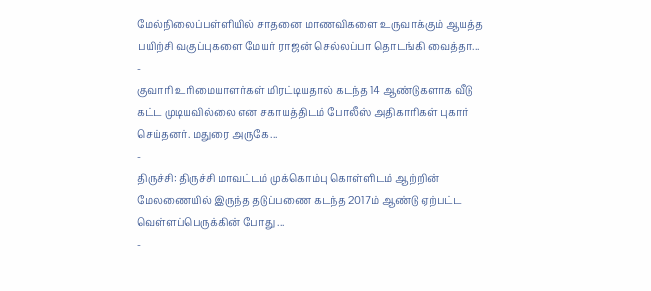மேல்நிலைப்பள்ளியில் சாதனை மாணவிகளை உருவாக்கும் ஆயத்த பயிற்சி வகுப்புகளை மேயர் ராஜன் செல்லப்பா தொடங்கி வைத்தா...
-
குவாரி உரிமையாளர்கள் மிரட்டியதால் கடந்த 14 ஆண்டுகளாக வீடு கட்ட முடியவில்லை என சகாயத்திடம் போலீஸ் அதிகாரிகள் புகார் செய்தனர். மதுரை அருகே...
-
திருச்சி: திருச்சி மாவட்டம் முக்கொம்பு கொள்ளிடம் ஆற்றின் மேலணையில் இருந்த தடுப்பணை கடந்த 2017ம் ஆண்டு ஏற்பட்ட வெள்ளப்பெருக்கின் போது ...
-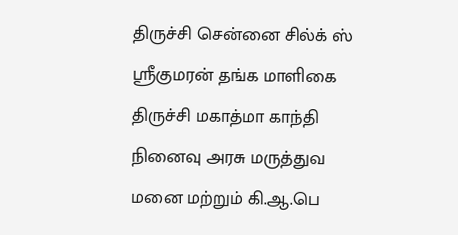திருச்சி சென்னை சில்க் ஸ் ஸ்ரீகுமரன் தங்க மாளிகை திருச்சி மகாத்மா காந்தி நினைவு அரசு மருத்துவ மனை மற்றும் கி.ஆ.பெ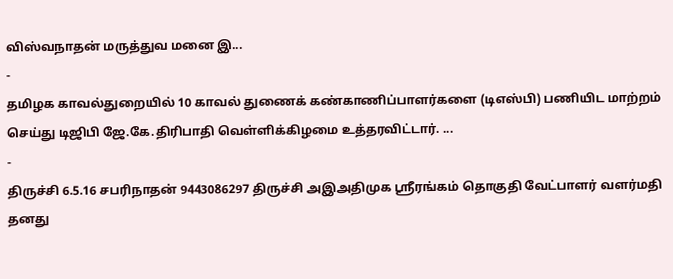விஸ்வநாதன் மருத்துவ மனை இ...
-
தமிழக காவல்துறையில் 10 காவல் துணைக் கண்காணிப்பாளர்களை (டிஎஸ்பி) பணியிட மாற்றம் செய்து டிஜிபி ஜே.கே.திரிபாதி வெள்ளிக்கிழமை உத்தரவிட்டார். ...
-
திருச்சி 6.5.16 சபரிநாதன் 9443086297 திருச்சி அஇஅதிமுக ஸ்ரீரங்கம் தொகுதி வேட்பாளர் வளர்மதி தனது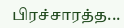பிரச்சாரத்த...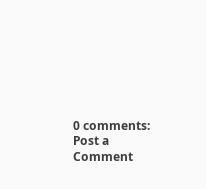0 comments:
Post a Comment